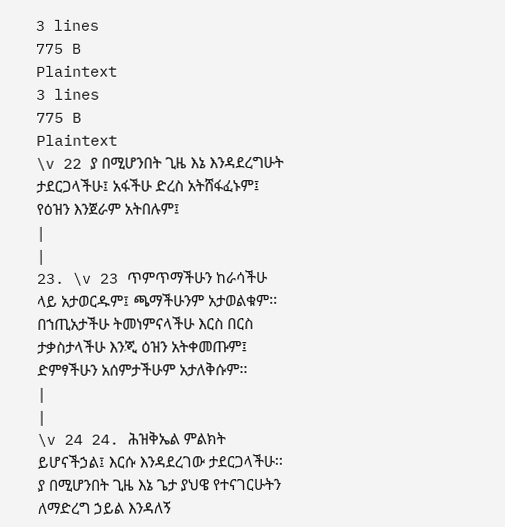3 lines
775 B
Plaintext
3 lines
775 B
Plaintext
\v 22 ያ በሚሆንበት ጊዜ እኔ እንዳደረግሁት ታደርጋላችሁ፤ አፋችሁ ድረስ አትሸፋፈኑም፤ የዕዝን እንጀራም አትበሉም፤
|
|
23. \v 23 ጥምጥማችሁን ከራሳችሁ ላይ አታወርዱም፤ ጫማችሁንም አታወልቁም፡፡ በኀጢአታችሁ ትመነምናላችሁ እርስ በርስ ታቃስታላችሁ እንጂ ዕዝን አትቀመጡም፤ ድምፃችሁን አሰምታችሁም አታለቅሱም፡፡
|
|
\v 24 24. ሕዝቅኤል ምልክት ይሆናችኃል፤ እርሱ እንዳደረገው ታደርጋላችሁ፡፡ ያ በሚሆንበት ጊዜ እኔ ጌታ ያህዌ የተናገርሁትን ለማድረግ ኃይል እንዳለኝ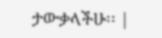ታውቃላችሁ፡፡ |